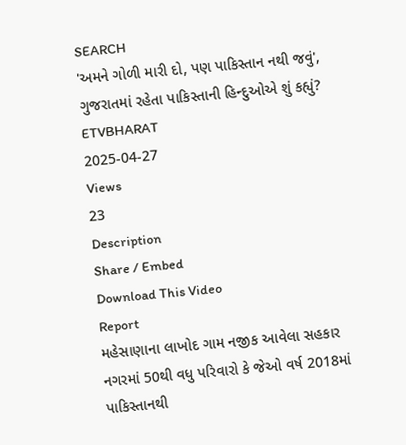SEARCH
'અમને ગોળી મારી દો, પણ પાકિસ્તાન નથી જવું', ગુજરાતમાં રહેતા પાકિસ્તાની હિન્દુઓએ શું કહ્યું?
ETVBHARAT
2025-04-27
Views
23
Description
Share / Embed
Download This Video
Report
મહેસાણાના લાખોદ ગામ નજીક આવેલા સહકાર નગરમાં 50થી વધુ પરિવારો કે જેઓ વર્ષ 2018માં પાકિસ્તાનથી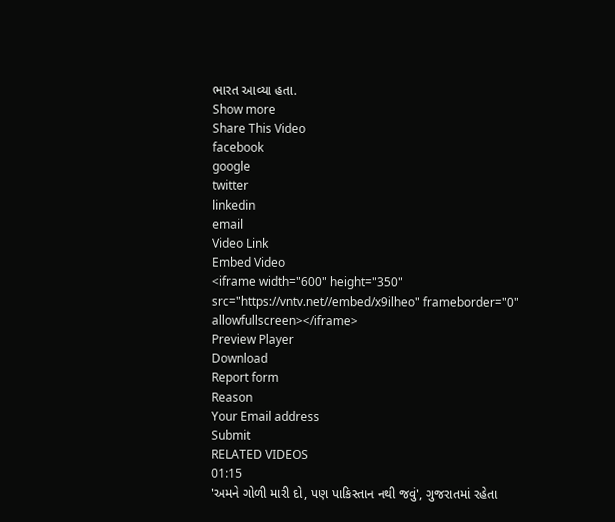ભારત આવ્યા હતા.
Show more
Share This Video
facebook
google
twitter
linkedin
email
Video Link
Embed Video
<iframe width="600" height="350" src="https://vntv.net//embed/x9ilheo" frameborder="0" allowfullscreen></iframe>
Preview Player
Download
Report form
Reason
Your Email address
Submit
RELATED VIDEOS
01:15
'અમને ગોળી મારી દો, પણ પાકિસ્તાન નથી જવું', ગુજરાતમાં રહેતા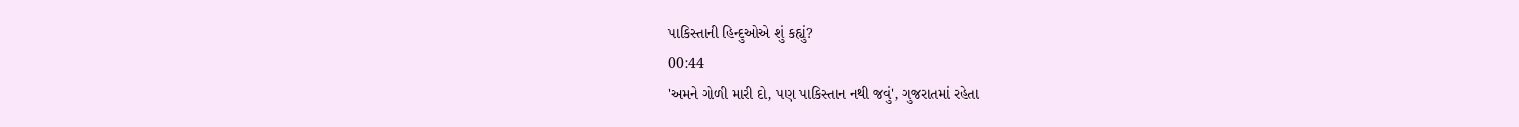પાકિસ્તાની હિન્દુઓએ શું કહ્યું?
00:44
'અમને ગોળી મારી દો, પણ પાકિસ્તાન નથી જવું', ગુજરાતમાં રહેતા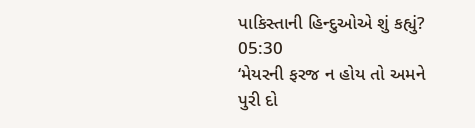પાકિસ્તાની હિન્દુઓએ શું કહ્યું?
05:30
‘મેયરની ફરજ ન હોય તો અમને પુરી દો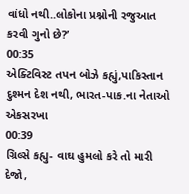વાંધો નથી..લોકોના પ્રશ્નોની રજુઆત કરવી ગુનો છે?’
00:35
એક્ટિવિસ્ટ તપન બોઝે કહ્યું,પાકિસ્તાન દુશ્મન દેશ નથી, ભારત-પાક.ના નેતાઓ એકસરખા
00:39
ગ્રિલ્સે કહ્યુ- વાઘ હુમલો કરે તો મારી દેજો,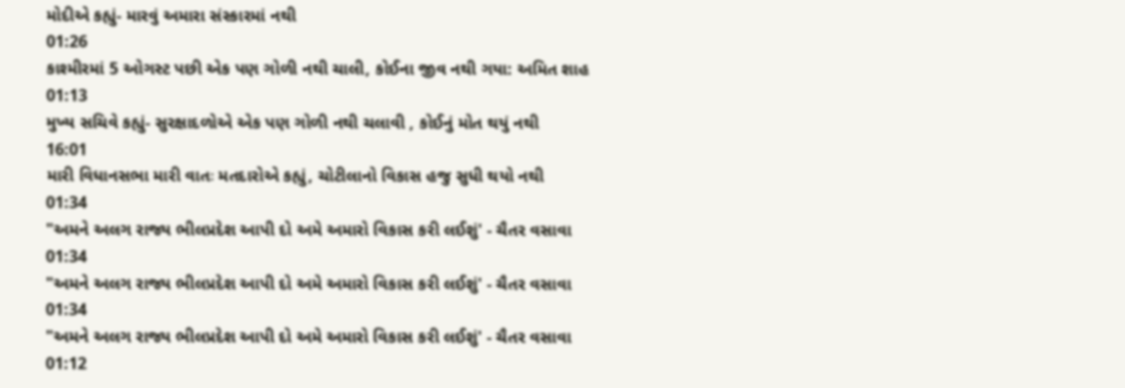મોદીએ કહ્યું- મારવું અમારા સંસ્કારમાં નથી
01:26
કાશ્મીરમાં 5 ઓગસ્ટ પછી એક પણ ગોળી નથી ચાલી, કોઈના જીવ નથી ગયા: અમિત શાહ
01:13
મુખ્ય સચિવે કહ્યું- સુરક્ષાદળોએ એક પણ ગોળી નથી ચલાવી , કોઈનું મોત થયું નથી
16:01
મારી વિધાનસભા મારી વાતઃ મતદારોએ કહ્યું, ચોટીલાનો વિકાસ હજુ સુધી થયો નથી
01:34
"અમને અલગ રાજ્ય ભીલપ્રદેશ આપી દો અમે અમારો વિકાસ કરી લઈશું' - ચૈતર વસાવા
01:34
"અમને અલગ રાજ્ય ભીલપ્રદેશ આપી દો અમે અમારો વિકાસ કરી લઈશું' - ચૈતર વસાવા
01:34
"અમને અલગ રાજ્ય ભીલપ્રદેશ આપી દો અમે અમારો વિકાસ કરી લઈશું' - ચૈતર વસાવા
01:12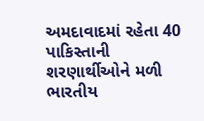અમદાવાદમાં રહેતા 40 પાકિસ્તાની શરણાર્થીઓને મળી ભારતીય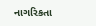નાગરિકતા